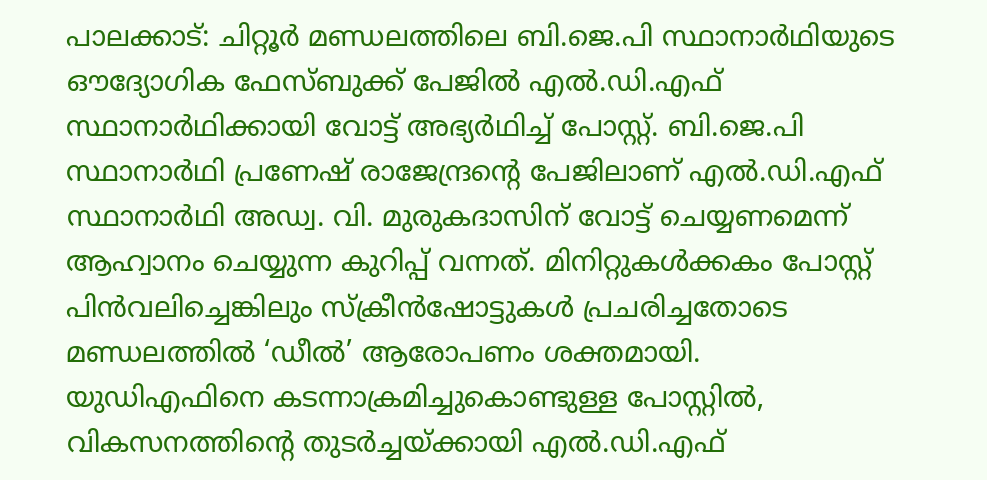പാലക്കാട്: ചിറ്റൂർ മണ്ഡലത്തിലെ ബി.ജെ.പി സ്ഥാനാർഥിയുടെ ഔദ്യോഗിക ഫേസ്ബുക്ക് പേജിൽ എൽ.ഡി.എഫ് സ്ഥാനാർഥിക്കായി വോട്ട് അഭ്യർഥിച്ച് പോസ്റ്റ്. ബി.ജെ.പി സ്ഥാനാർഥി പ്രണേഷ് രാജേന്ദ്രന്റെ പേജിലാണ് എൽ.ഡി.എഫ് സ്ഥാനാർഥി അഡ്വ. വി. മുരുകദാസിന് വോട്ട് ചെയ്യണമെന്ന് ആഹ്വാനം ചെയ്യുന്ന കുറിപ്പ് വന്നത്. മിനിറ്റുകൾക്കകം പോസ്റ്റ് പിൻവലിച്ചെങ്കിലും സ്ക്രീൻഷോട്ടുകൾ പ്രചരിച്ചതോടെ മണ്ഡലത്തിൽ ‘ഡീൽ’ ആരോപണം ശക്തമായി.
യുഡിഎഫിനെ കടന്നാക്രമിച്ചുകൊണ്ടുള്ള പോസ്റ്റിൽ, വികസനത്തിന്റെ തുടർച്ചയ്ക്കായി എൽ.ഡി.എഫ്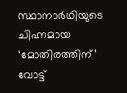സ്ഥാനാർഥിയുടെ ചിഹ്നമായ ‘മോതിരത്തിന്’ വോട്ട്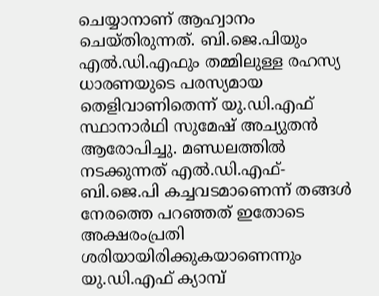ചെയ്യാനാണ് ആഹ്വാനം ചെയ്തിരുന്നത്. ബി.ജെ.പിയും എൽ.ഡി.എഫും തമ്മിലുള്ള രഹസ്യ ധാരണയുടെ പരസ്യമായ തെളിവാണിതെന്ന് യു.ഡി.എഫ് സ്ഥാനാർഥി സുമേഷ് അച്യുതൻ ആരോപിച്ചു. മണ്ഡലത്തിൽ നടക്കുന്നത് എൽ.ഡി.എഫ്-ബി.ജെ.പി കച്ചവടമാണെന്ന് തങ്ങൾ നേരത്തെ പറഞ്ഞത് ഇതോടെ അക്ഷരംപ്രതി ശരിയായിരിക്കുകയാണെന്നും യു.ഡി.എഫ് ക്യാമ്പ്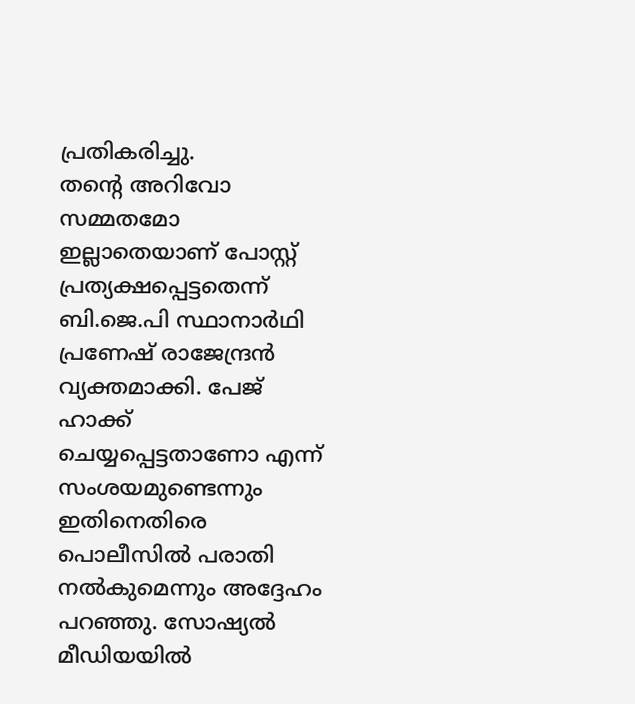പ്രതികരിച്ചു.
തന്റെ അറിവോ സമ്മതമോ ഇല്ലാതെയാണ് പോസ്റ്റ് പ്രത്യക്ഷപ്പെട്ടതെന്ന് ബി.ജെ.പി സ്ഥാനാർഥി പ്രണേഷ് രാജേന്ദ്രൻ വ്യക്തമാക്കി. പേജ് ഹാക്ക് ചെയ്യപ്പെട്ടതാണോ എന്ന് സംശയമുണ്ടെന്നും ഇതിനെതിരെ പൊലീസിൽ പരാതി നൽകുമെന്നും അദ്ദേഹം പറഞ്ഞു. സോഷ്യൽ മീഡിയയിൽ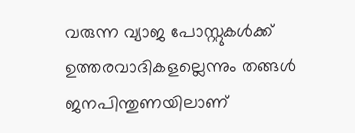വരുന്ന വ്യാജ പോസ്റ്റുകൾക്ക് ഉത്തരവാദികളല്ലെന്നും തങ്ങൾ ജനപിന്തുണയിലാണ്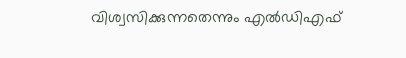വിശ്വസിക്കുന്നതെന്നും എൽഡിഎഫ്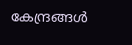കേന്ദ്രങ്ങൾ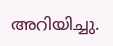അറിയിച്ചു.